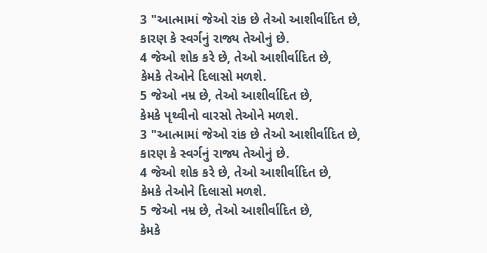3 "આત્મામાં જેઓ રાંક છે તેઓ આશીર્વાદિત છે,
કારણ કે સ્વર્ગનું રાજ્ય તેઓનું છે.
4 જેઓ શોક કરે છે, તેઓ આશીર્વાદિત છે,
કેમકે તેઓને દિલાસો મળશે.
5 જેઓ નમ્ર છે, તેઓ આશીર્વાદિત છે,
કેમકે પૃથ્વીનો વારસો તેઓને મળશે.
3 "આત્મામાં જેઓ રાંક છે તેઓ આશીર્વાદિત છે,
કારણ કે સ્વર્ગનું રાજ્ય તેઓનું છે.
4 જેઓ શોક કરે છે, તેઓ આશીર્વાદિત છે,
કેમકે તેઓને દિલાસો મળશે.
5 જેઓ નમ્ર છે, તેઓ આશીર્વાદિત છે,
કેમકે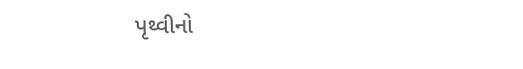પૃથ્વીનો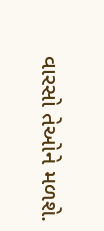વારસો તેઓને મળશે.